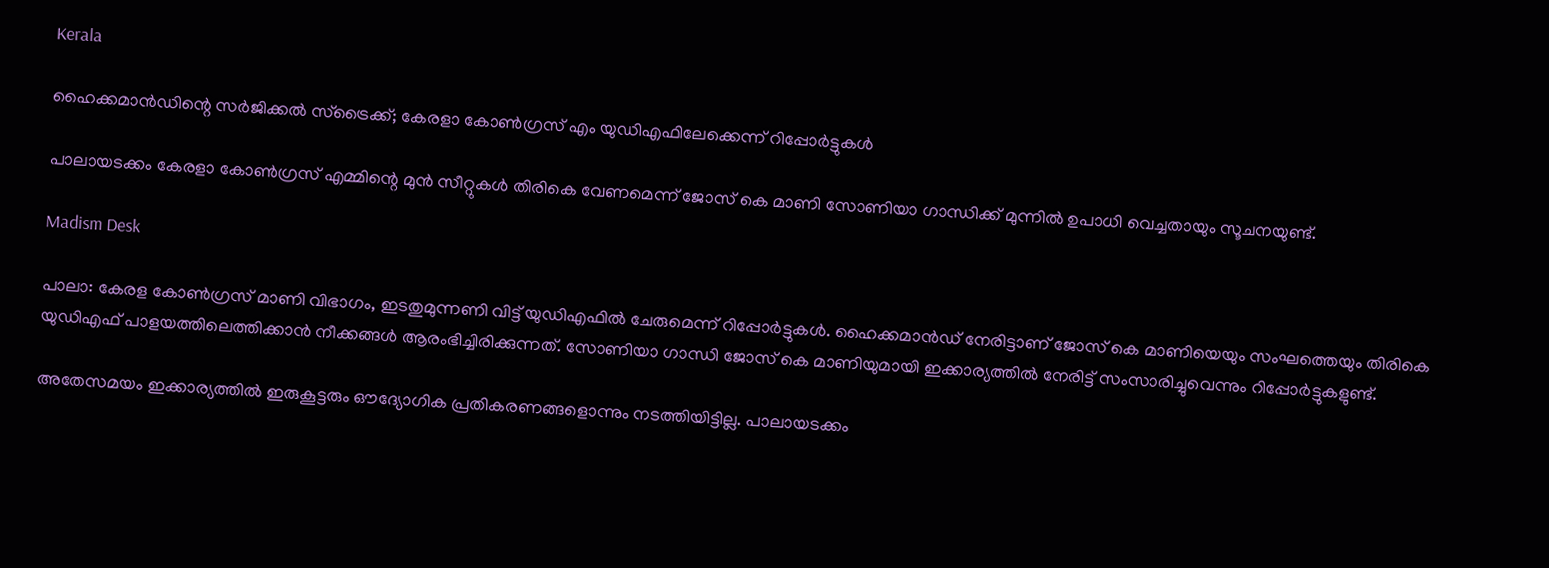Kerala

ഹൈക്കമാൻഡിന്റെ സർജിക്കൽ സ്ട്രൈക്ക്; കേരളാ കോൺഗ്രസ് എം യുഡിഎഫിലേക്കെന്ന് റിപ്പോർട്ടുകൾ

പാലായടക്കം കേരളാ കോൺഗ്രസ് എമ്മിന്റെ മുൻ സീറ്റുകൾ തിരികെ വേണമെന്ന് ജോസ് കെ മാണി സോണിയാ ഗാന്ധിക്ക് മുന്നിൽ ഉപാധി വെച്ചതായും സൂചനയുണ്ട്.

Madism Desk

പാലാ: കേരള കോൺഗ്രസ് മാണി വിഭാഗം, ഇടതുമുന്നണി വിട്ട് യുഡിഎഫിൽ ചേരുമെന്ന് റിപ്പോർട്ടുകൾ. ഹൈക്കമാൻഡ് നേരിട്ടാണ് ജോസ് കെ മാണിയെയും സംഘത്തെയും തിരികെ യുഡിഎഫ് പാളയത്തിലെത്തിക്കാൻ നീക്കങ്ങൾ ആരംഭിച്ചിരിക്കുന്നത്. സോണിയാ ഗാന്ധി ജോസ് കെ മാണിയുമായി ഇക്കാര്യത്തിൽ നേരിട്ട് സംസാരിച്ചുവെന്നും റിപ്പോർട്ടുകളുണ്ട്.

അതേസമയം ഇക്കാര്യത്തിൽ ഇരുകൂട്ടരും ഔദ്യോഗിക പ്രതികരണങ്ങളൊന്നും നടത്തിയിട്ടില്ല. പാലായടക്കം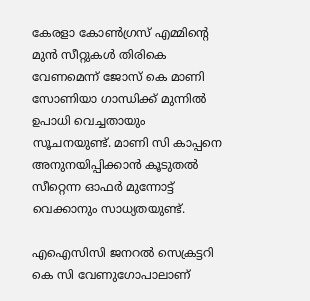കേരളാ കോൺഗ്രസ് എമ്മിന്റെ മുൻ സീറ്റുകൾ തിരികെ വേണമെന്ന് ജോസ് കെ മാണി സോണിയാ ഗാന്ധിക്ക് മുന്നിൽ ഉപാധി വെച്ചതായും സൂചനയുണ്ട്. മാണി സി കാപ്പനെ അനുനയിപ്പിക്കാൻ കൂടുതൽ സീറ്റെന്ന ഓഫർ മുന്നോട്ട് വെക്കാനും സാധ്യതയുണ്ട്.

എഐസിസി ജനറൽ സെക്രട്ടറി കെ സി വേണുഗോപാലാണ്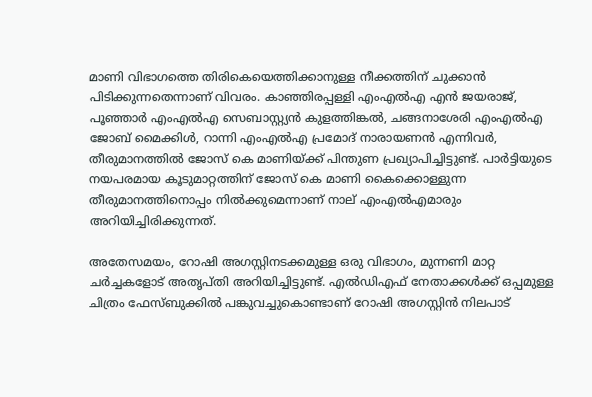മാണി വിഭാഗത്തെ തിരികെയെത്തിക്കാനുള്ള നീക്കത്തിന് ചുക്കാൻ പിടിക്കുന്നതെന്നാണ് വിവരം. കാഞ്ഞിരപ്പള്ളി എംഎൽഎ എൻ ജയരാജ്, പൂഞ്ഞാർ എംഎൽഎ സെബാസ്റ്റ്യൻ കുളത്തിങ്കൽ, ചങ്ങനാശേരി എംഎൽഎ ജോബ് മൈക്കിൾ, റാന്നി എംഎൽഎ പ്രമോദ് നാരായണൻ എന്നിവർ, തീരുമാനത്തിൽ ജോസ് കെ മാണിയ്ക്ക് പിന്തുണ പ്രഖ്യാപിച്ചിട്ടുണ്ട്. പാർട്ടിയുടെ നയപരമായ കൂടുമാറ്റത്തിന് ജോസ് കെ മാണി കൈക്കൊള്ളുന്ന തീരുമാനത്തിനൊപ്പം നിൽക്കുമെന്നാണ് നാല് എംഎൽഎമാരും അറിയിച്ചിരിക്കുന്നത്.

അതേസമയം, റോഷി അഗസ്റ്റിനടക്കമുള്ള ഒരു വിഭാഗം, മുന്നണി മാറ്റ ചർച്ചകളോട് അതൃപ്‌തി അറിയിച്ചിട്ടുണ്ട്. എൽഡിഎഫ് നേതാക്കൾക്ക് ഒപ്പമുള്ള ചിത്രം ഫേസ്ബുക്കിൽ പങ്കുവച്ചുകൊണ്ടാണ് റോഷി അഗസ്റ്റിൻ നിലപാട്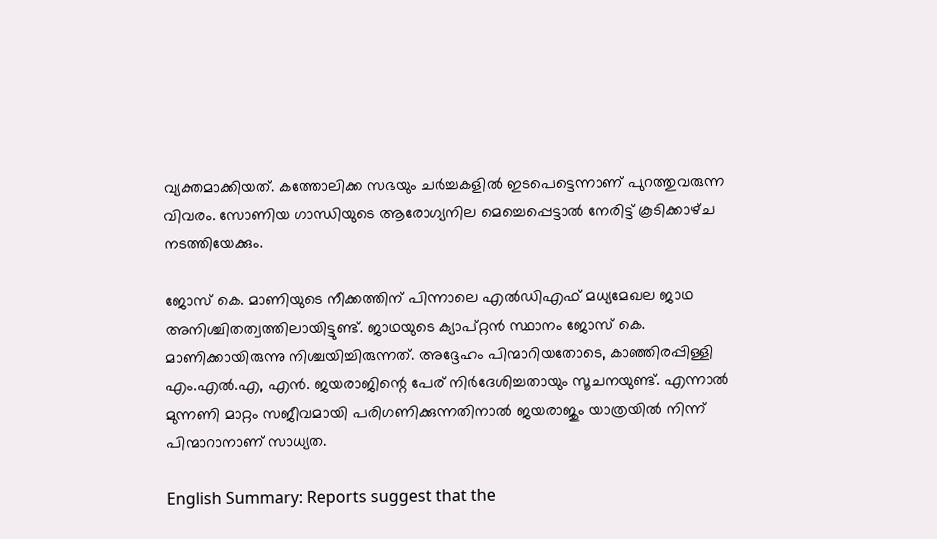വ്യക്തമാക്കിയത്. കത്തോലിക്ക സഭയും ചർച്ചകളിൽ ഇടപെട്ടെന്നാണ് പുറത്തുവരുന്ന വിവരം. സോണിയ ഗാന്ധിയുടെ ആരോഗ്യനില മെച്ചെപ്പെട്ടാൽ നേരിട്ട് കൂടിക്കാഴ്‌ച നടത്തിയേക്കും.

ജോസ് കെ. മാണിയുടെ നീക്കത്തിന് പിന്നാലെ എൽഡിഎഫ് മധ്യമേഖല ജാഥ അനിശ്ചിതത്വത്തിലായിട്ടുണ്ട്. ജാഥയുടെ ക്യാപ്റ്റൻ സ്ഥാനം ജോസ് കെ. മാണിക്കായിരുന്നു നിശ്ചയിച്ചിരുന്നത്. അദ്ദേഹം പിന്മാറിയതോടെ, കാഞ്ഞിരപ്പിള്ളി എം.എൽ.എ, എൻ. ജയരാജിന്റെ പേര് നിർദേശിച്ചതായും സൂചനയുണ്ട്. എന്നാൽ മുന്നണി മാറ്റം സജീവമായി പരിഗണിക്കുന്നതിനാൽ ജയരാജും യാത്രയിൽ നിന്ന് പിന്മാറാനാണ് സാധ്യത.

English Summary: Reports suggest that the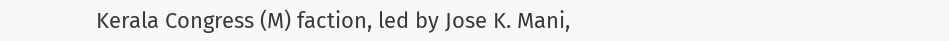Kerala Congress (M) faction, led by Jose K. Mani,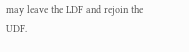may leave the LDF and rejoin the UDF.